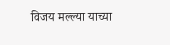विजय मल्ल्या याच्या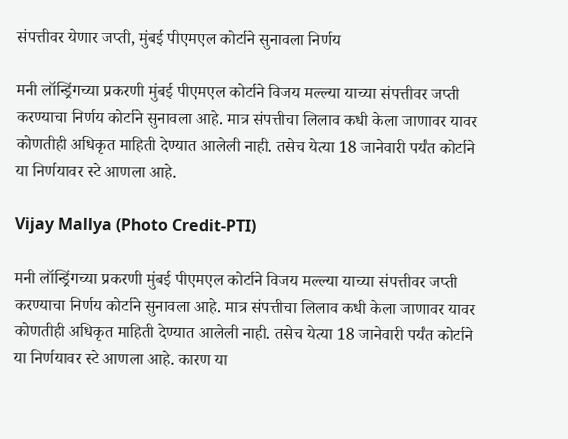संपत्तीवर येणार जप्ती, मुंबई पीएमएल कोर्टाने सुनावला निर्णय

मनी लॉन्ड्रिंगच्या प्रकरणी मुंबई पीएमएल कोर्टाने विजय मल्ल्या याच्या संपत्तीवर जप्ती करण्याचा निर्णय कोर्टाने सुनावला आहे. मात्र संपत्तीचा लिलाव कधी केला जाणावर यावर कोणतीही अधिकृत माहिती देण्यात आलेली नाही. तसेच येत्या 18 जानेवारी पर्यंत कोर्टाने या निर्णयावर स्टे आणला आहे.

Vijay Mallya (Photo Credit-PTI)

मनी लॉन्ड्रिंगच्या प्रकरणी मुंबई पीएमएल कोर्टाने विजय मल्ल्या याच्या संपत्तीवर जप्ती करण्याचा निर्णय कोर्टाने सुनावला आहे. मात्र संपत्तीचा लिलाव कधी केला जाणावर यावर कोणतीही अधिकृत माहिती देण्यात आलेली नाही. तसेच येत्या 18 जानेवारी पर्यंत कोर्टाने या निर्णयावर स्टे आणला आहे. कारण या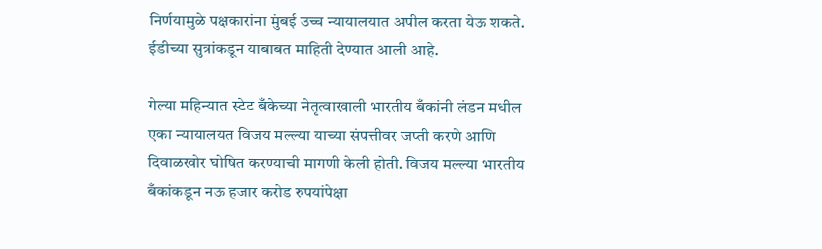निर्णयामुळे पक्षकारांना मुंबई उच्च न्यायालयात अपील करता येऊ शकते. ईडीच्या सुत्रांकडून याबाबत माहिती देण्यात आली आहे.

गेल्या महिन्यात स्टेट बँकेच्या नेतृत्वाखाली भारतीय बँकांनी लंडन मधील एका न्यायालयत विजय मल्ल्या याच्या संपत्तीवर जप्ती करणे आणि दिवाळखोर घोषित करण्याची मागणी केली होती. विजय मल्ल्या भारतीय बँकांकडून नऊ हजार करोड रुपयांपेक्षा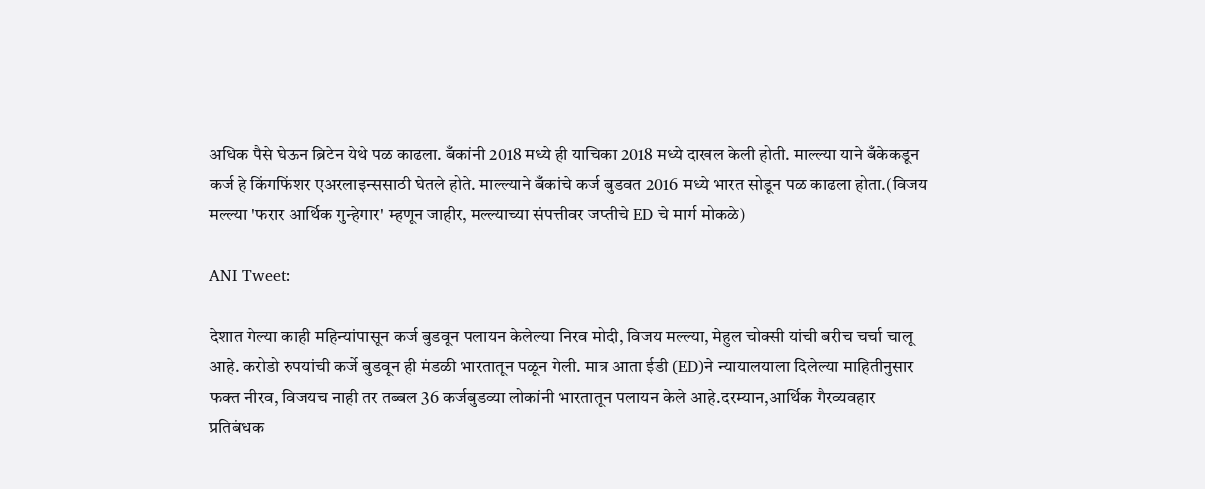अधिक पैसे घेऊन ब्रिटेन येथे पळ काढला. बँकांनी 2018 मध्ये ही याचिका 2018 मध्ये दाखल केली होती. माल्ल्या याने बँकेकडून कर्ज हे किंगफिंशर एअरलाइन्ससाठी घेतले होते. माल्ल्याने बँकांचे कर्ज बुडवत 2016 मध्ये भारत सोडून पळ काढला होता.(विजय मल्ल्या 'फरार आर्थिक गुन्हेगार' म्हणून जाहीर, मल्ल्याच्या संपत्तीवर जप्तीचे ED चे मार्ग मोकळे)

ANI Tweet:

देशात गेल्या काही महिन्यांपासून कर्ज बुडवून पलायन केलेल्या निरव मोदी, विजय मल्ल्या, मेहुल चोक्सी यांची बरीच चर्चा चालू आहे. करोडो रुपयांची कर्जे बुडवून ही मंडळी भारतातून पळून गेली. मात्र आता ईडी (ED)ने न्यायालयाला दिलेल्या माहितीनुसार फक्त नीरव, विजयच नाही तर तब्बल 36 कर्जबुडव्या लोकांनी भारतातून पलायन केले आहे.दरम्यान,आर्थिक गैरव्यवहार प्रतिबंधक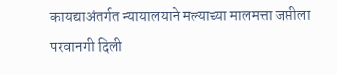कायद्याअंतर्गत न्यायालयाने मल्याच्या मालमत्ता जप्तीला परवानगी दिली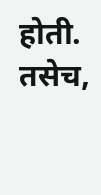होती. तसेच,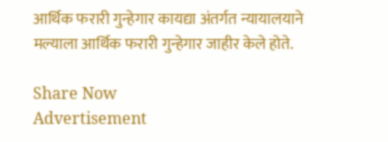आर्थिक फरारी गुन्हेगार कायद्या अंतर्गत न्यायालयाने मल्याला आर्थिक फरारी गुन्हेगार जाहीर केले होते.

Share Now
Advertisement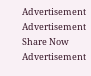Advertisement
Advertisement
Share Now
Advertisement